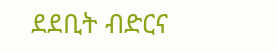ደደቢት ብድርና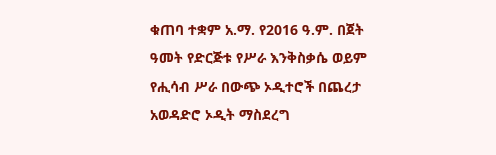ቁጠባ ተቋም አ.ማ. የ2016 ዓ.ም. በጀት ዓመት የድርጅቱ የሥራ እንቅስቃሴ ወይም የሒሳብ ሥራ በውጭ ኦዲተሮች በጨረታ አወዳድሮ ኦዲት ማስደረግ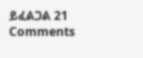ይፈልጋል 21 Comments